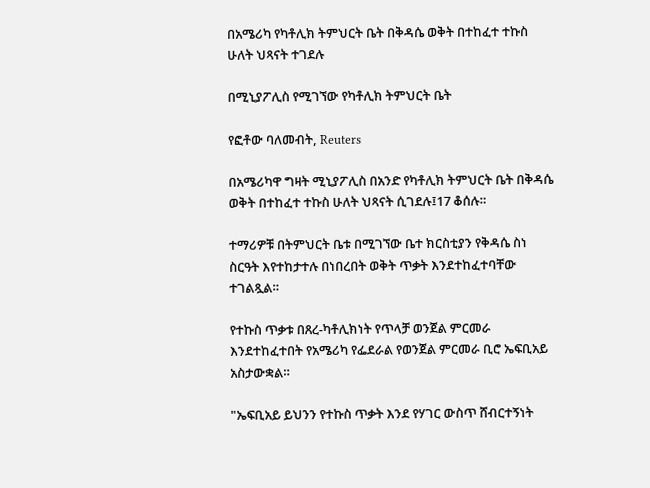በአሜሪካ የካቶሊክ ትምህርት ቤት በቅዳሴ ወቅት በተከፈተ ተኩስ ሁለት ህጻናት ተገደሉ

በሚኒያፖሊስ የሚገኘው የካቶሊክ ትምህርት ቤት

የፎቶው ባለመብት, Reuters

በአሜሪካዋ ግዛት ሚኒያፖሊስ በአንድ የካቶሊክ ትምህርት ቤት በቅዳሴ ወቅት በተከፈተ ተኩስ ሁለት ህጻናት ሲገደሉ፤17 ቆሰሉ።

ተማሪዎቹ በትምህርት ቤቱ በሚገኘው ቤተ ክርስቲያን የቅዳሴ ስነ ስርዓት እየተከታተሉ በነበረበት ወቅት ጥቃት እንደተከፈተባቸው ተገልጿል።

የተኩስ ጥቃቱ በጸረ-ካቶሊክነት የጥላቻ ወንጀል ምርመራ እንደተከፈተበት የአሜሪካ የፌደራል የወንጀል ምርመራ ቢሮ ኤፍቢአይ አስታውቋል።

"ኤፍቢአይ ይህንን የተኩስ ጥቃት እንደ የሃገር ውስጥ ሸብርተኝነት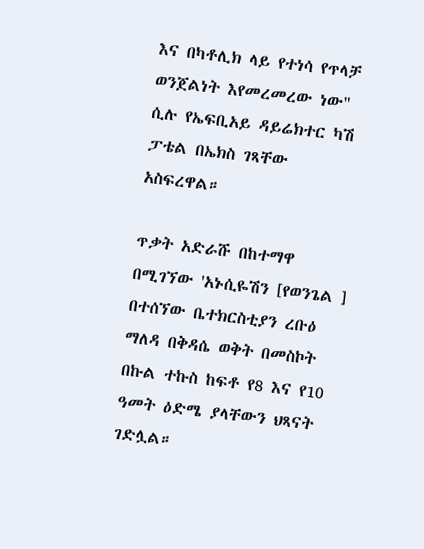እና በካቶሊክ ላይ የተነሳ የጥላቻ ወንጀልነት እየመረመረው ነው" ሲሉ የኤፍቢአይ ዳይሬክተር ካሽ ፓቴል በኤክስ ገጻቸው አስፍረዋል።

ጥቃት አድራሹ በከተማዋ በሚገኘው 'አኑሲዬሽን [የወንጌል ] በተሰኘው ቤተክርስቲያን ረቡዕ ማለዳ በቅዳሴ ወቅት በመስኮት በኩል ተኩስ ከፍቶ የ8 እና የ10 ዓመት ዕድሜ ያላቸውን ህጻናት ገድሏል።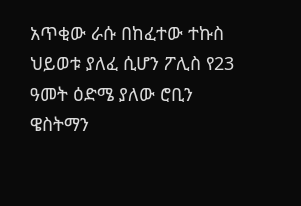አጥቂው ራሱ በከፈተው ተኩስ ህይወቱ ያለፈ ሲሆን ፖሊስ የ23 ዓመት ዕድሜ ያለው ሮቢን ዌስትማን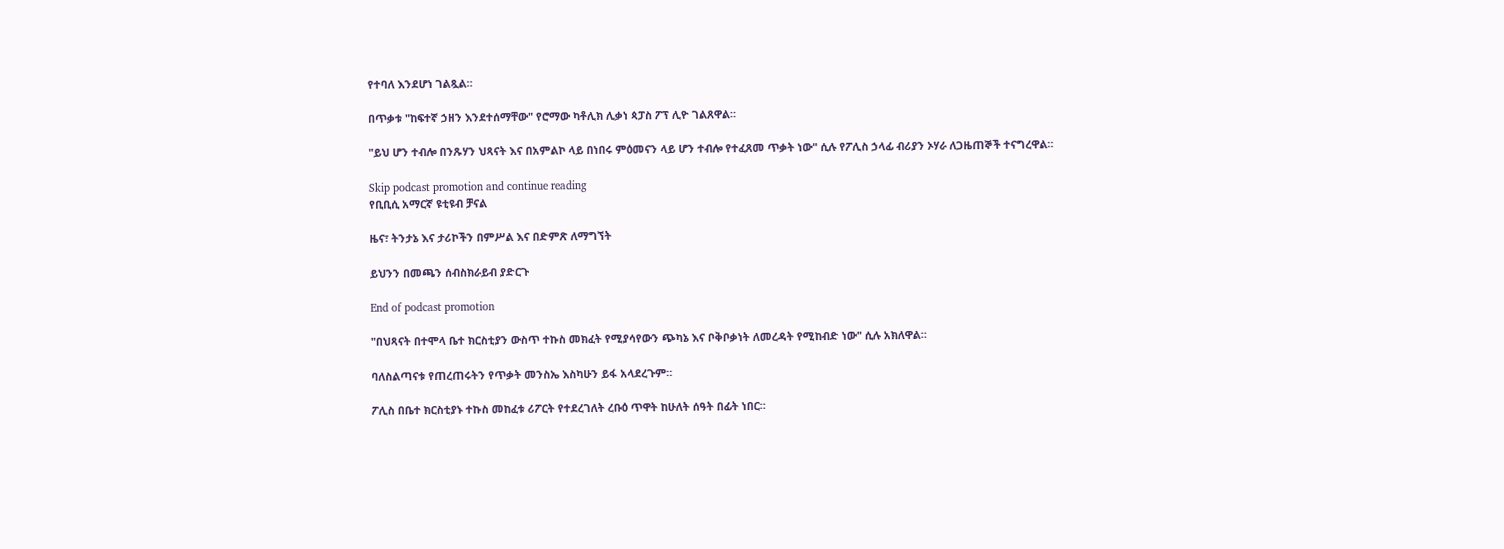የተባለ እንደሆነ ገልጿል።

በጥቃቱ "ከፍተኛ ኃዘን እንደተሰማቸው" የሮማው ካቶሊክ ሊቃነ ጳፓስ ፖፕ ሊዮ ገልጸዋል።

"ይህ ሆን ተብሎ በንጹሃን ህጻናት እና በአምልኮ ላይ በነበሩ ምዕመናን ላይ ሆን ተብሎ የተፈጸመ ጥቃት ነው" ሲሉ የፖሊስ ኃላፊ ብሪያን ኦሃራ ለጋዜጠኞች ተናግረዋል።

Skip podcast promotion and continue reading
የቢቢሲ አማርኛ ዩቲዩብ ቻናል

ዜና፣ ትንታኔ እና ታሪኮችን በምሥል እና በድምጽ ለማግኘት

ይህንን በመጫን ሰብስክራይብ ያድርጉ

End of podcast promotion

"በህጻናት በተሞላ ቤተ ክርስቲያን ውስጥ ተኩስ መክፈት የሚያሳየውን ጭካኔ እና ቦቅቦቃነት ለመረዳት የሚከብድ ነው" ሲሉ አክለዋል።

ባለስልጣናቱ የጠረጠሩትን የጥቃት መንስኤ እስካሁን ይፋ አላደረጉም።

ፖሊስ በቤተ ክርስቲያኑ ተኩስ መከፈቱ ሪፖርት የተደረገለት ረቡዕ ጥዋት ከሁለት ሰዓት በፊት ነበር።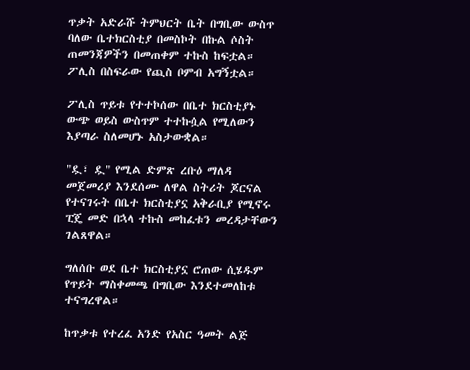ጥቃት አድራሹ ትምህርት ቤት በግቢው ውስጥ ባለው ቤተክርስቲያ በመስኮት በኩል ሶስት ጠመንጃዎችን በመጠቀም ተኩስ ከፍቷል። ፖሊስ በስፍራው የጪስ ቦምብ አግኝቷል።

ፖሊስ ጥይቱ የተተኮሰው በቤተ ክርስቲያኑ ውጭ ወይስ ውስጥም ተተኩሷል የሚለውን እያጣራ ስለመሆኑ አስታውቋል።

"ዷ፣ ዷ" የሚል ድምጽ ረቡዕ ማለዳ መጀመሪያ እንደሰሙ ለዋል ስትሪት ጆርናል የተናገሩት በቤተ ክርስቲያኗ አቅራቢያ የሚኖሩ ፒጄ መድ በኋላ ተኩስ መከፈቱን መረዳታቸውን ገልጸዋል።

ግለሰቡ ወደ ቤተ ክርስቲያኗ ሮጠው ሲሄዱም የጥይት ማስቀመጫ በግቢው እንደተመለከቱ ተናግረዋል።

ከጥቃቱ የተረፈ አንድ የአስር ዓመት ልጅ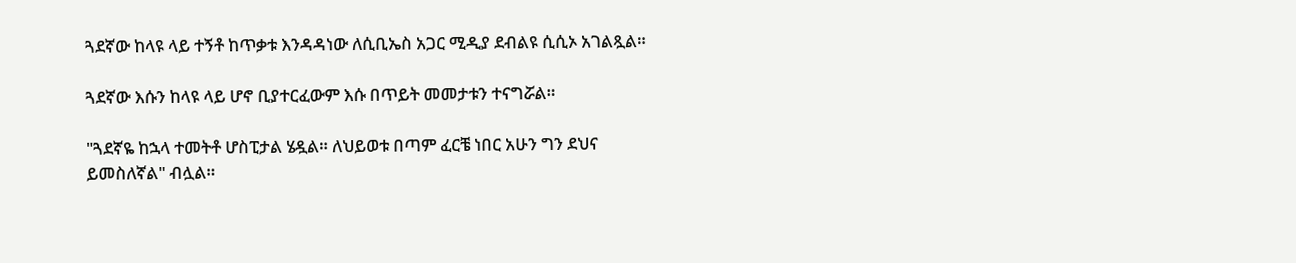ጓደኛው ከላዩ ላይ ተኝቶ ከጥቃቱ እንዳዳነው ለሲቢኤስ አጋር ሚዲያ ደብልዩ ሲሲኦ አገልጿል።

ጓደኛው እሱን ከላዩ ላይ ሆኖ ቢያተርፈውም እሱ በጥይት መመታቱን ተናግሯል።

"ጓደኛዬ ከኋላ ተመትቶ ሆስፒታል ሄዷል። ለህይወቱ በጣም ፈርቼ ነበር አሁን ግን ደህና ይመስለኛል" ብሏል።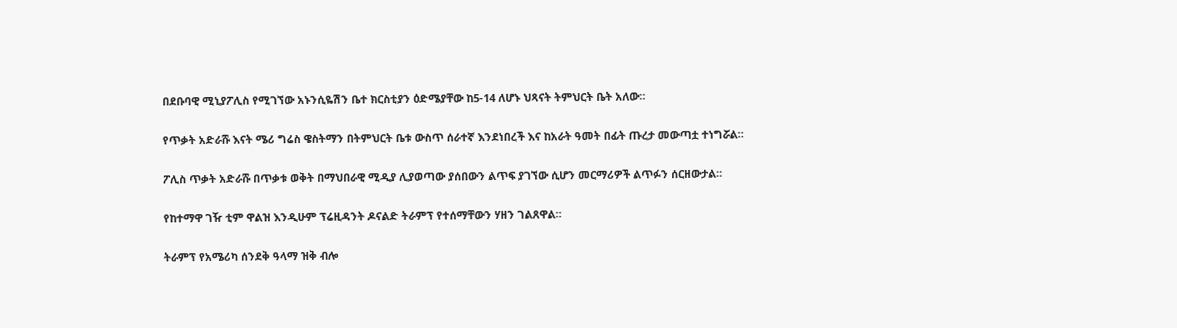በደቡባዊ ሚኒያፖሊስ የሚገኘው አኑንሲዬሽን ቤተ ክርስቲያን ዕድሜያቸው ከ5-14 ለሆኑ ህጻናት ትምህርት ቤት አለው።

የጥቃት አድራሹ እናት ሜሪ ግሬስ ዌስትማን በትምህርት ቤቱ ውስጥ ሰራተኛ እንደነበረች እና ከአራት ዓመት በፊት ጡረታ መውጣቷ ተነግሯል።

ፖሊስ ጥቃት አድራሹ በጥቃቱ ወቅት በማህበራዊ ሚዲያ ሊያወጣው ያሰበውን ልጥፍ ያገኘው ሲሆን መርማሪዎች ልጥፉን ሰርዘውታል።

የከተማዋ ገዥ ቲም ዋልዝ እንዲሁም ፕሬዚዳንት ዶናልድ ትራምፕ የተሰማቸውን ሃዘን ገልጸዋል።

ትራምፕ የአሜሪካ ሰንደቅ ዓላማ ዝቅ ብሎ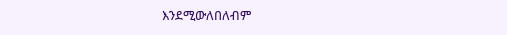እንደሚውለበለብም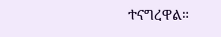ተናግረዋል።